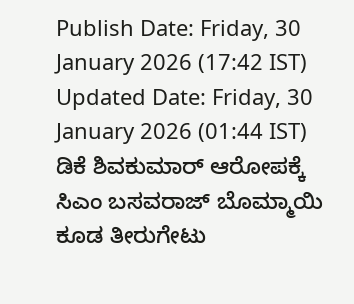Publish Date: Friday, 30 January 2026 (17:42 IST)
Updated Date: Friday, 30 January 2026 (01:44 IST)
ಡಿಕೆ ಶಿವಕುಮಾರ್ ಆರೋಪಕ್ಕೆ ಸಿಎಂ ಬಸವರಾಜ್ ಬೊಮ್ಮಾಯಿ ಕೂಡ ತೀರುಗೇಟು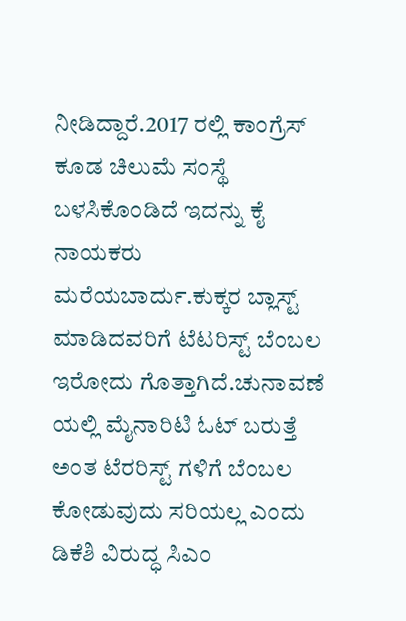ನೀಡಿದ್ದಾರೆ.2017 ರಲ್ಲಿ ಕಾಂಗ್ರೆಸ್ ಕೂಡ ಚಿಲುಮೆ ಸಂಸ್ಥೆ ಬಳಸಿಕೊಂಡಿದೆ ಇದನ್ನು ಕೈ ನಾಯಕರು ಮರೆಯಬಾರ್ದು.ಕುಕ್ಕರ ಬ್ಲಾಸ್ಟ್ ಮಾಡಿದವರಿಗೆ ಟೆಟರಿಸ್ಟ್ ಬೆಂಬಲ ಇರೋದು ಗೊತ್ತಾಗಿದೆ.ಚುನಾವಣೆ ಯಲ್ಲಿ ಮೈನಾರಿಟಿ ಓಟ್ ಬರುತ್ತೆ ಅಂತ ಟೆರರಿಸ್ಟ್ ಗಳಿಗೆ ಬೆಂಬಲ ಕೋಡುವುದು ಸರಿಯಲ್ಲ ಎಂದು ಡಿಕೆಶಿ ವಿರುದ್ಧ ಸಿಎಂ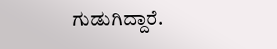ಗುಡುಗಿದ್ದಾರೆ.